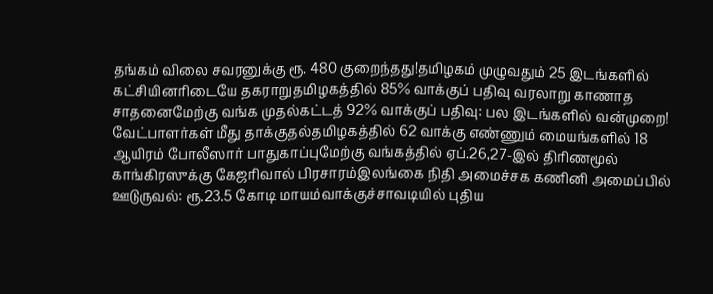தங்கம் விலை சவரனுக்கு ரூ. 480 குறைந்தது!தமிழகம் முழுவதும் 25 இடங்களில் கட்சியினரிடையே தகராறுதமிழகத்தில் 85% வாக்குப் பதிவு வரலாறு காணாத சாதனைமேற்கு வங்க முதல்கட்டத் 92% வாக்குப் பதிவு: பல இடங்களில் வன்முறை! வேட்பாளர்கள் மீது தாக்குதல்தமிழகத்தில் 62 வாக்கு எண்ணும் மையங்களில் 18 ஆயிரம் போலீஸார் பாதுகாப்புமேற்கு வங்கத்தில் ஏப்.26,27-இல் திரிணமூல் காங்கிரஸுக்கு கேஜரிவால் பிரசாரம்இலங்கை நிதி அமைச்சக கணினி அமைப்பில் ஊடுருவல்: ரூ.23.5 கோடி மாயம்வாக்குச்சாவடியில் புதிய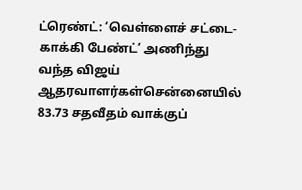ட்ரெண்ட்: ‘வெள்ளைச் சட்டை- காக்கி பேண்ட்’ அணிந்து வந்த விஜய் ஆதரவாளர்கள்சென்னையில் 83.73 சதவீதம் வாக்குப்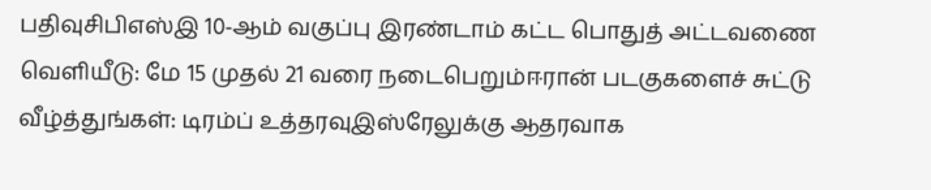பதிவுசிபிஎஸ்இ 10-ஆம் வகுப்பு இரண்டாம் கட்ட பொதுத் அட்டவணை வெளியீடு: மே 15 முதல் 21 வரை நடைபெறும்ஈரான் படகுகளைச் சுட்டு வீழ்த்துங்கள்: டிரம்ப் உத்தரவுஇஸ்ரேலுக்கு ஆதரவாக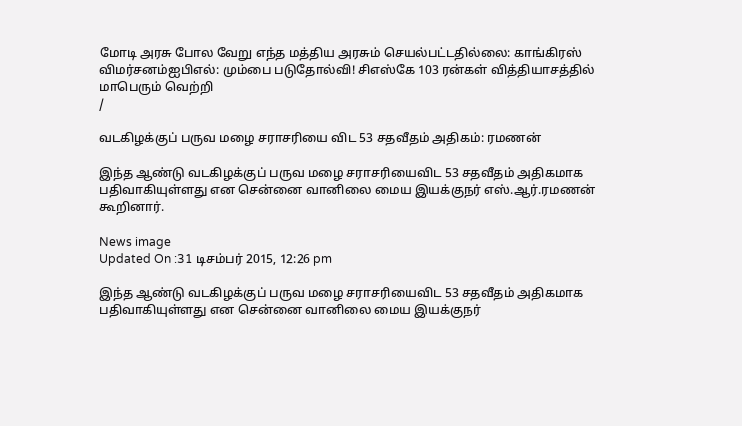மோடி அரசு போல வேறு எந்த மத்திய அரசும் செயல்பட்டதில்லை: காங்கிரஸ் விமர்சனம்ஐபிஎல்: மும்பை படுதோல்வி! சிஎஸ்கே 103 ரன்கள் வித்தியாசத்தில் மாபெரும் வெற்றி
/

வடகிழக்குப் பருவ மழை சராசரியை விட 53 சதவீதம் அதிகம்: ரமணன்

இந்த ஆண்டு வடகிழக்குப் பருவ மழை சராசரியைவிட 53 சதவீதம் அதிகமாக பதிவாகியுள்ளது என சென்னை வானிலை மைய இயக்குநர் எஸ்.ஆர்.ரமணன் கூறினார்.

News image
Updated On :31 டிசம்பர் 2015, 12:26 pm

இந்த ஆண்டு வடகிழக்குப் பருவ மழை சராசரியைவிட 53 சதவீதம் அதிகமாக பதிவாகியுள்ளது என சென்னை வானிலை மைய இயக்குநர்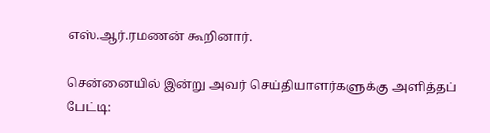எஸ்.ஆர்.ரமணன் கூறினார்.

சென்னையில் இன்று அவர் செய்தியாளர்களுக்கு அளித்தப் பேட்டி: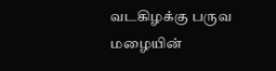வடகிழக்கு பருவ மழையின்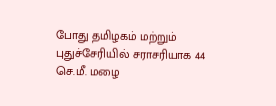போது தமிழகம் மற்றும் புதுச்சேரியில் சராசரியாக 44 செ.மீ. மழை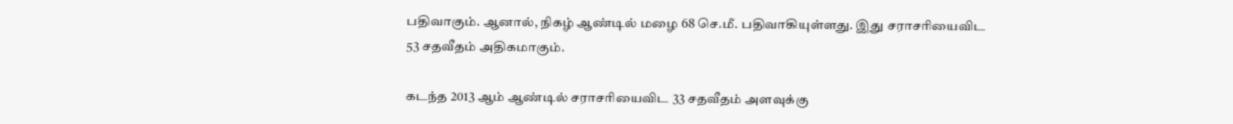பதிவாகும். ஆனால், நிகழ் ஆண்டில் மழை 68 செ.மீ. பதிவாகியுள்ளது. இது சராசரியைவிட 53 சதவீதம் அதிகமாகும்.

கடந்த 2013 ஆம் ஆண்டில் சராசரியைவிட 33 சதவீதம் அளவுக்கு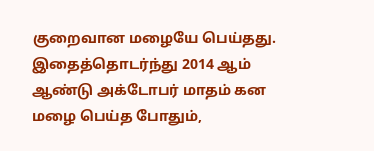குறைவான மழையே பெய்தது. இதைத்தொடர்ந்து 2014 ஆம் ஆண்டு அக்டோபர் மாதம் கன மழை பெய்த போதும்,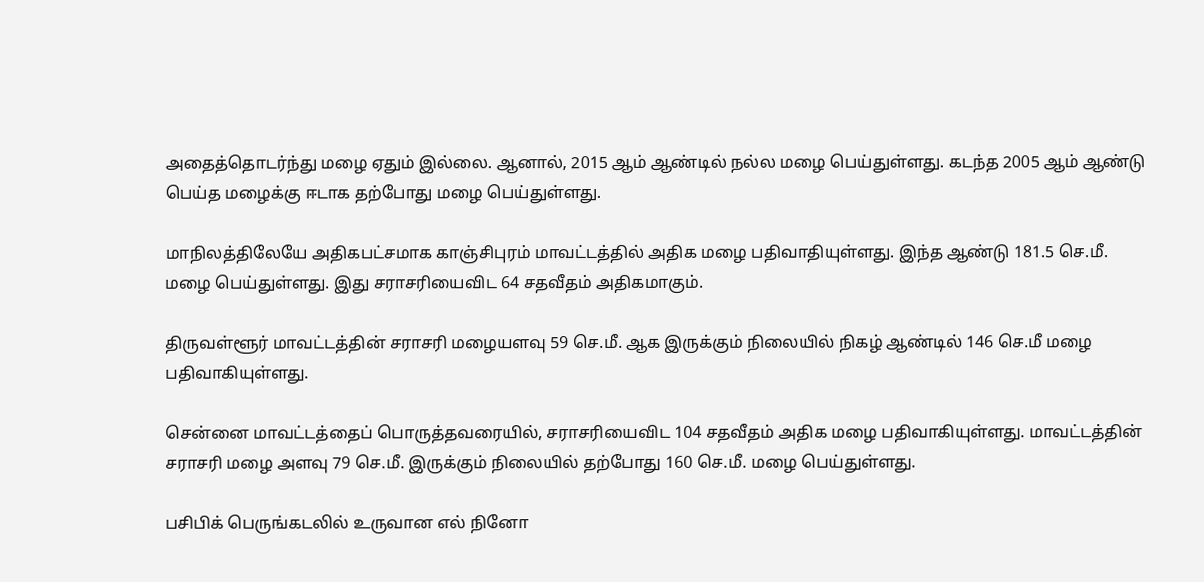அதைத்தொடர்ந்து மழை ஏதும் இல்லை. ஆனால், 2015 ஆம் ஆண்டில் நல்ல மழை பெய்துள்ளது. கடந்த 2005 ஆம் ஆண்டு பெய்த மழைக்கு ஈடாக தற்போது மழை பெய்துள்ளது.

மாநிலத்திலேயே அதிகபட்சமாக காஞ்சிபுரம் மாவட்டத்தில் அதிக மழை பதிவாதியுள்ளது. இந்த ஆண்டு 181.5 செ.மீ. மழை பெய்துள்ளது. இது சராசரியைவிட 64 சதவீதம் அதிகமாகும்.

திருவள்ளூர் மாவட்டத்தின் சராசரி மழையளவு 59 செ.மீ. ஆக இருக்கும் நிலையில் நிகழ் ஆண்டில் 146 செ.மீ மழை பதிவாகியுள்ளது.

சென்னை மாவட்டத்தைப் பொருத்தவரையில், சராசரியைவிட 104 சதவீதம் அதிக மழை பதிவாகியுள்ளது. மாவட்டத்தின் சராசரி மழை அளவு 79 செ.மீ. இருக்கும் நிலையில் தற்போது 160 செ.மீ. மழை பெய்துள்ளது.

பசிபிக் பெருங்கடலில் உருவான எல் நினோ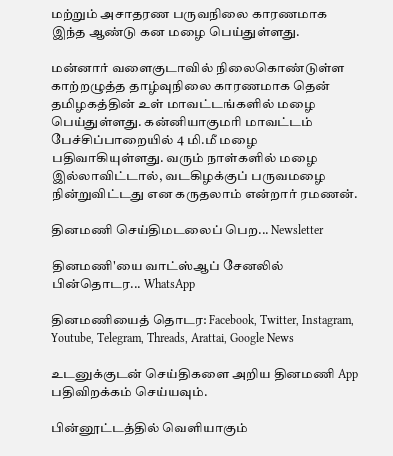மற்றும் அசாதரண பருவநிலை காரணமாக இந்த ஆண்டு கன மழை பெய்துள்ளது.

மன்னார் வளைகுடாவில் நிலைகொண்டுள்ள காற்றழுத்த தாழ்வுநிலை காரணமாக தென் தமிழகத்தின் உள் மாவட்டங்களில் மழை பெய்துள்ளது. கன்னியாகுமரி மாவட்டம் பேச்சிப்பாறையில் 4 மி.மீ மழை பதிவாகியுள்ளது. வரும் நாள்களில் மழை இல்லாவிட்டால், வடகிழக்குப் பருவமழை நின்றுவிட்டது என கருதலாம் என்றார் ரமணன்.

தினமணி செய்திமடலைப் பெற... Newsletter

தினமணி'யை வாட்ஸ்ஆப் சேனலில் பின்தொடர... WhatsApp

தினமணியைத் தொடர: Facebook, Twitter, Instagram, Youtube, Telegram, Threads, Arattai, Google News

உடனுக்குடன் செய்திகளை அறிய தினமணி App பதிவிறக்கம் செய்யவும்.

பின்னூட்டத்தில் வெளியாகும்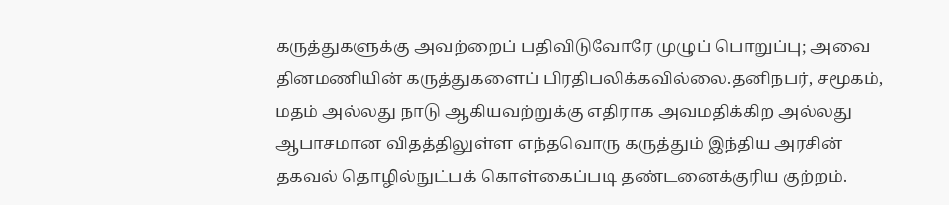கருத்துகளுக்கு அவற்றைப் பதிவிடுவோரே முழுப் பொறுப்பு; அவை தினமணியின் கருத்துகளைப் பிரதிபலிக்கவில்லை.தனிநபர், சமூகம், மதம் அல்லது நாடு ஆகியவற்றுக்கு எதிராக அவமதிக்கிற அல்லது ஆபாசமான விதத்திலுள்ள எந்தவொரு கருத்தும் இந்திய அரசின் தகவல் தொழில்நுட்பக் கொள்கைப்படி தண்டனைக்குரிய குற்றம்.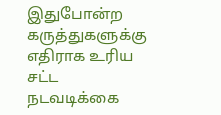இதுபோன்ற கருத்துகளுக்கு எதிராக உரிய சட்ட நடவடிக்கை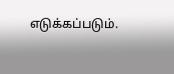எடுக்கப்படும்.